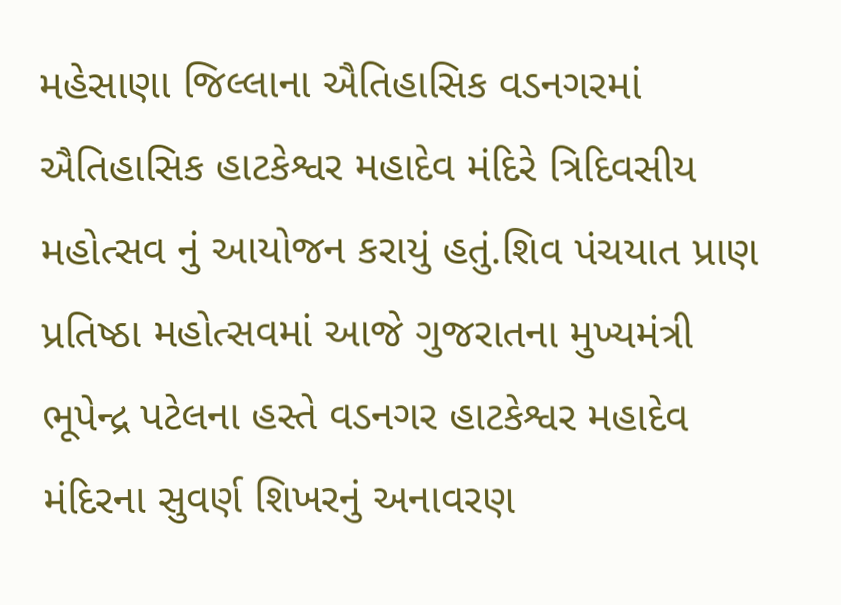મહેસાણા જિલ્લાના ઐતિહાસિક વડનગરમાં ઐતિહાસિક હાટકેશ્વર મહાદેવ મંદિરે ત્રિદિવસીય મહોત્સવ નું આયોજન કરાયું હતું.શિવ પંચયાત પ્રાણ પ્રતિષ્ઠા મહોત્સવમાં આજે ગુજરાતના મુખ્યમંત્રી ભૂપેન્દ્ર પટેલના હસ્તે વડનગર હાટકેશ્વર મહાદેવ મંદિરના સુવર્ણ શિખરનું અનાવરણ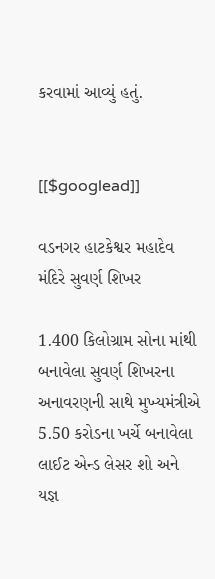કરવામાં આવ્યું હતું.


[[$googlead]]

વડનગર હાટકેશ્વર મહાદેવ મંદિરે સુવર્ણ શિખર

1.400 કિલોગ્રામ સોના માંથી બનાવેલા સુવર્ણ શિખરના અનાવરણની સાથે મુખ્યમંત્રીએ 5.50 કરોડના ખર્ચે બનાવેલા લાઈટ એન્ડ લેસર શો અને યજ્ઞ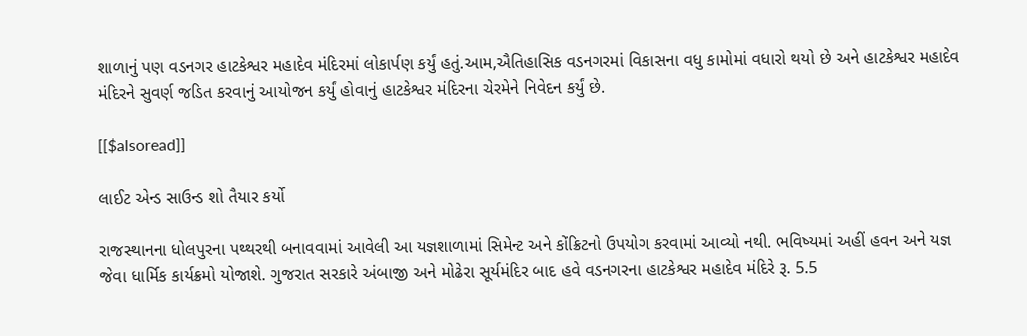શાળાનું પણ વડનગર હાટકેશ્વર મહાદેવ મંદિરમાં લોકાર્પણ કર્યું હતું.આમ,ઐતિહાસિક વડનગરમાં વિકાસના વધુ કામોમાં વધારો થયો છે અને હાટકેશ્વર મહાદેવ મંદિરને સુવર્ણ જડિત કરવાનું આયોજન કર્યું હોવાનું હાટકેશ્વર મંદિરના ચેરમેને નિવેદન કર્યું છે.

[[$alsoread]]

લાઈટ એન્ડ સાઉન્ડ શો તૈયાર કર્યો

રાજસ્થાનના ધોલપુરના પથ્થરથી બનાવવામાં આવેલી આ યજ્ઞશાળામાં સિમેન્ટ અને કોંક્રિટનો ઉપયોગ કરવામાં આવ્યો નથી. ભવિષ્યમાં અહીં હવન અને યજ્ઞ જેવા ધાર્મિક કાર્યક્રમો યોજાશે. ગુજરાત સરકારે અંબાજી અને મોઢેરા સૂર્યમંદિર બાદ હવે વડનગરના હાટકેશ્વર મહાદેવ મંદિરે રૂ. 5.5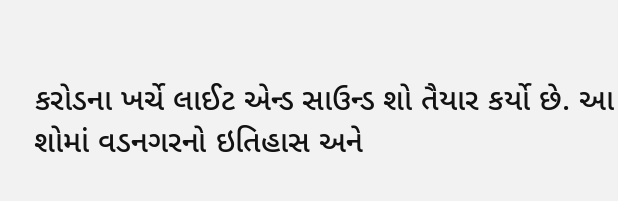કરોડના ખર્ચે લાઈટ એન્ડ સાઉન્ડ શો તૈયાર કર્યો છે. આ શોમાં વડનગરનો ઇતિહાસ અને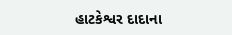હાટકેશ્વર દાદાના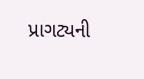પ્રાગટ્યની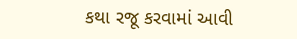કથા રજૂ કરવામાં આવી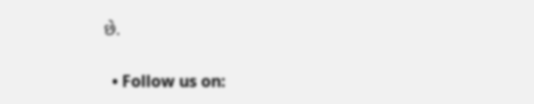છે.

  • Follow us on: